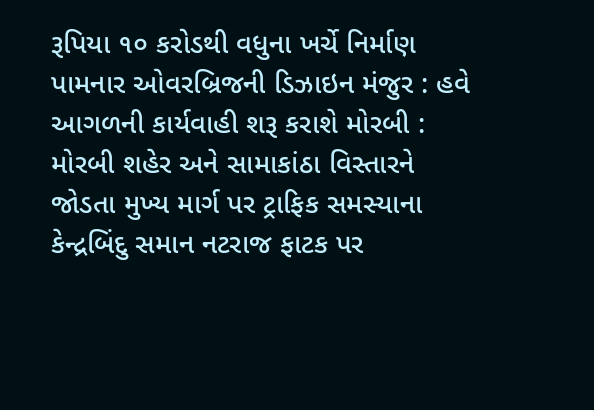રૂપિયા ૧૦ કરોડથી વધુના ખર્ચે નિર્માણ પામનાર ઓવરબ્રિજની ડિઝાઇન મંજુર : હવે આગળની કાર્યવાહી શરૂ કરાશે મોરબી : મોરબી શહેર અને સામાકાંઠા વિસ્તારને જોડતા મુખ્ય માર્ગ પર ટ્રાફિક સમસ્યાના કેન્દ્રબિંદુ સમાન નટરાજ ફાટક પર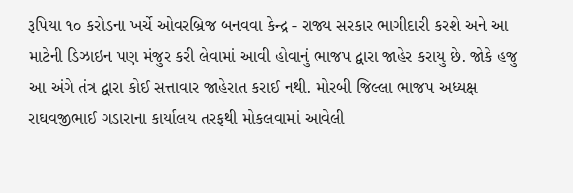રૂપિયા ૧૦ કરોડના ખર્ચે ઓવરબ્રિજ બનવવા કેન્દ્ર - રાજ્ય સરકાર ભાગીદારી કરશે અને આ માટેની ડિઝાઇન પણ મંજુર કરી લેવામાં આવી હોવાનું ભાજપ દ્વારા જાહેર કરાયુ છે. જોકે હજુ આ અંગે તંત્ર દ્વારા કોઈ સત્તાવાર જાહેરાત કરાઈ નથી. મોરબી જિલ્લા ભાજપ અધ્યક્ષ રાઘવજીભાઈ ગડારાના કાર્યાલય તરફથી મોકલવામાં આવેલી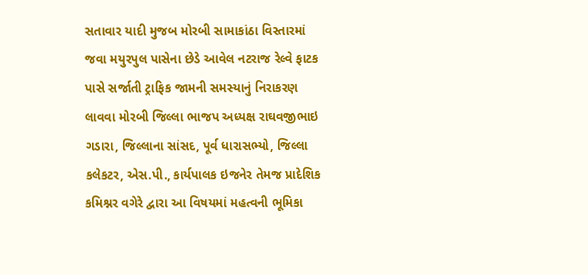સતાવાર યાદી મુજબ મોરબી સામાકાંઠા વિસ્તારમાં જવા મયુરપુલ પાસેના છેડે આવેલ નટરાજ રેલ્વે ફાટક પાસે સર્જાતી ટ્રાફિક જામની સમસ્યાનું નિરાકરણ લાવવા મોરબી જિલ્લા ભાજપ અધ્યક્ષ રાઘવજીભાઇ ગડારા, જિલ્લાના સાંસદ, પૂર્વ ધારાસભ્યો, જિલ્લા કલેકટર, એસ.પી., કાર્યપાલક ઇજનેર તેમજ પ્રાદેશિક કમિશ્નર વગેરે દ્વારા આ વિષયમાં મહત્વની ભૂમિકા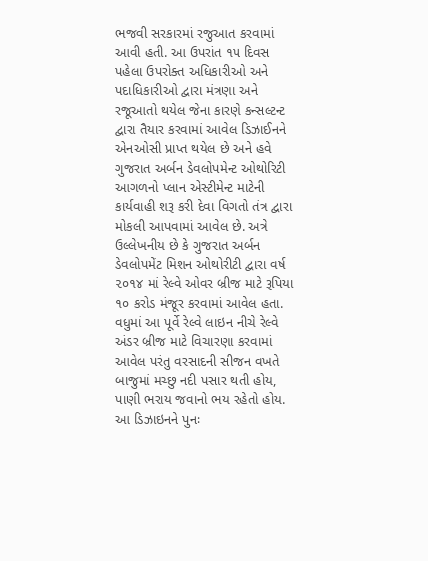ભજવી સરકારમાં રજુઆત કરવામાં આવી હતી. આ ઉપરાંત ૧૫ દિવસ પહેલા ઉપરોક્ત અધિકારીઓ અને પદાધિકારીઓ દ્વારા મંત્રણા અને રજૂઆતો થયેલ જેના કારણે કન્સલ્ટન્ટ દ્વારા તૈયાર કરવામાં આવેલ ડિઝાઈનને એનઓસી પ્રાપ્ત થયેલ છે અને હવે ગુજરાત અર્બન ડેવલોપમેન્ટ ઓથોરિટી આગળનો પ્લાન એસ્ટીમેન્ટ માટેની કાર્યવાહી શરૂ કરી દેવા વિગતો તંત્ર દ્વારા મોકલી આપવામાં આવેલ છે. અત્રે ઉલ્લેખનીય છે કે ગુજરાત અર્બન ડેવલોપમેંટ મિશન ઓથોરીટી દ્વારા વર્ષ ૨૦૧૪ માં રેલ્વે ઓવર બ્રીજ માટે રૂપિયા ૧૦ કરોડ મંજૂર કરવામાં આવેલ હતા. વધુમાં આ પૂર્વે રેલ્વે લાઇન નીચે રેલ્વે અંડર બ્રીજ માટે વિચારણા કરવામાં આવેલ પરંતુ વરસાદની સીજન વખતે બાજુમાં મચ્છુ નદી પસાર થતી હોય, પાણી ભરાય જવાનો ભય રહેતો હોય. આ ડિઝાઇનને પુનઃ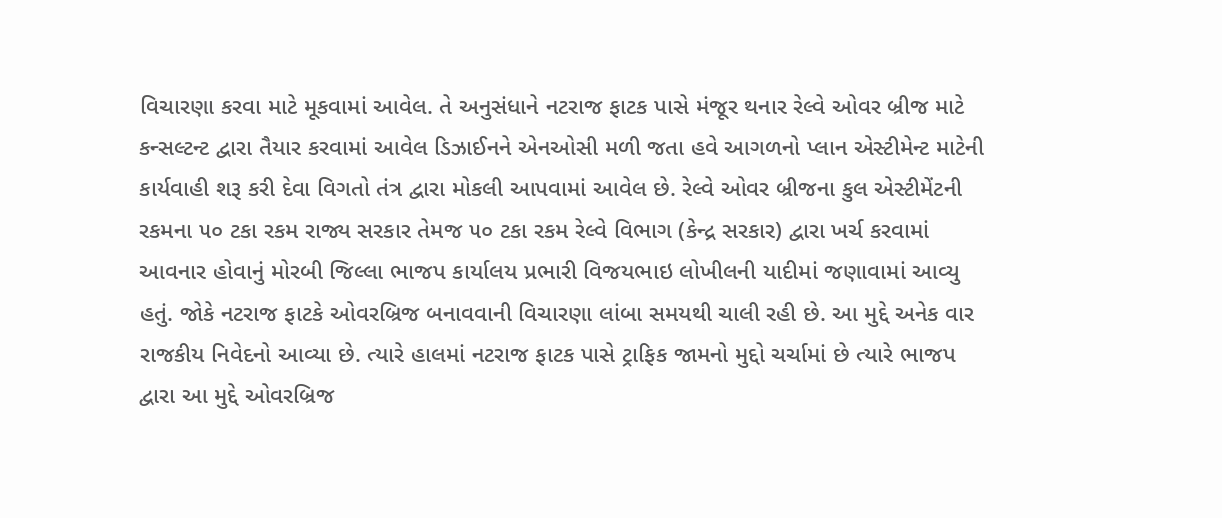વિચારણા કરવા માટે મૂકવામાં આવેલ. તે અનુસંધાને નટરાજ ફાટક પાસે મંજૂર થનાર રેલ્વે ઓવર બ્રીજ માટે કન્સલ્ટન્ટ દ્વારા તૈયાર કરવામાં આવેલ ડિઝાઈનને એનઓસી મળી જતા હવે આગળનો પ્લાન એસ્ટીમેન્ટ માટેની કાર્યવાહી શરૂ કરી દેવા વિગતો તંત્ર દ્વારા મોકલી આપવામાં આવેલ છે. રેલ્વે ઓવર બ્રીજના કુલ એસ્ટીમેંટની રકમના ૫૦ ટકા રકમ રાજ્ય સરકાર તેમજ ૫૦ ટકા રકમ રેલ્વે વિભાગ (કેન્દ્ર સરકાર) દ્વારા ખર્ચ કરવામાં આવનાર હોવાનું મોરબી જિલ્લા ભાજપ કાર્યાલય પ્રભારી વિજયભાઇ લોખીલની યાદીમાં જણાવામાં આવ્યુ હતું. જોકે નટરાજ ફાટકે ઓવરબ્રિજ બનાવવાની વિચારણા લાંબા સમયથી ચાલી રહી છે. આ મુદ્દે અનેક વાર રાજકીય નિવેદનો આવ્યા છે. ત્યારે હાલમાં નટરાજ ફાટક પાસે ટ્રાફિક જામનો મુદ્દો ચર્ચામાં છે ત્યારે ભાજપ દ્વારા આ મુદ્દે ઓવરબ્રિજ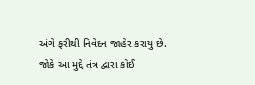અંગે ફરીથી નિવેદન જાહેર કરાયુ છે. જોકે આ મુદ્દે તંત્ર દ્વારા કોઈ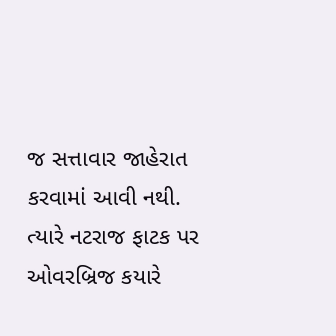જ સત્તાવાર જાહેરાત કરવામાં આવી નથી. ત્યારે નટરાજ ફાટક પર ઓવરબ્રિજ કયારે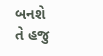બનશે તે હજુ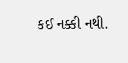કઈ નક્કી નથી.